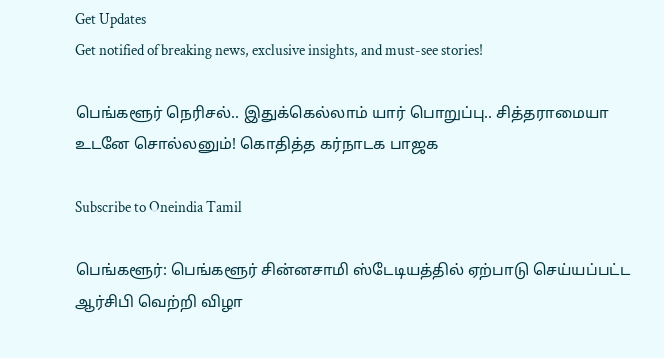Get Updates
Get notified of breaking news, exclusive insights, and must-see stories!

பெங்களூர் நெரிசல்.. இதுக்கெல்லாம் யார் பொறுப்பு.. சித்தராமையா உடனே சொல்லனும்! கொதித்த கர்நாடக பாஜக

Subscribe to Oneindia Tamil

பெங்களூர்: பெங்களூர் சின்னசாமி ஸ்டேடியத்தில் ஏற்பாடு செய்யப்பட்ட ஆர்சிபி வெற்றி விழா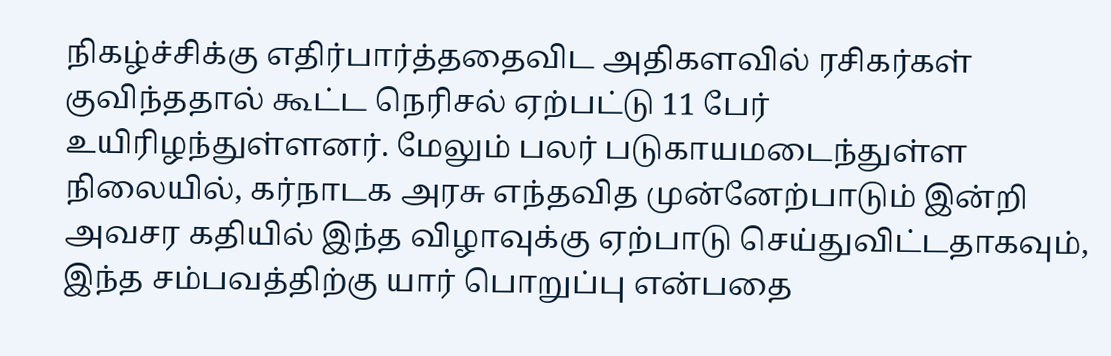நிகழ்ச்சிக்கு எதிர்பார்த்ததைவிட அதிகளவில் ரசிகர்கள் குவிந்ததால் கூட்ட நெரிசல் ஏற்பட்டு 11 பேர் உயிரிழந்துள்ளனர். மேலும் பலர் படுகாயமடைந்துள்ள நிலையில், கர்நாடக அரசு எந்தவித முன்னேற்பாடும் இன்றி அவசர கதியில் இந்த விழாவுக்கு ஏற்பாடு செய்துவிட்டதாகவும், இந்த சம்பவத்திற்கு யார் பொறுப்பு என்பதை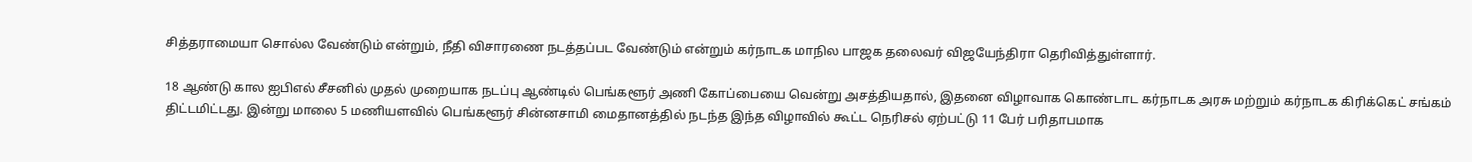சித்தராமையா சொல்ல வேண்டும் என்றும், நீதி விசாரணை நடத்தப்பட வேண்டும் என்றும் கர்நாடக மாநில பாஜக தலைவர் விஜயேந்திரா தெரிவித்துள்ளார்.

18 ஆண்டு கால ஐபிஎல் சீசனில் முதல் முறையாக நடப்பு ஆண்டில் பெங்களூர் அணி கோப்பையை வென்று அசத்தியதால், இதனை விழாவாக கொண்டாட கர்நாடக அரசு மற்றும் கர்நாடக கிரிக்கெட் சங்கம் திட்டமிட்டது. இன்று மாலை 5 மணியளவில் பெங்களூர் சின்னசாமி மைதானத்தில் நடந்த இந்த விழாவில் கூட்ட நெரிசல் ஏற்பட்டு 11 பேர் பரிதாபமாக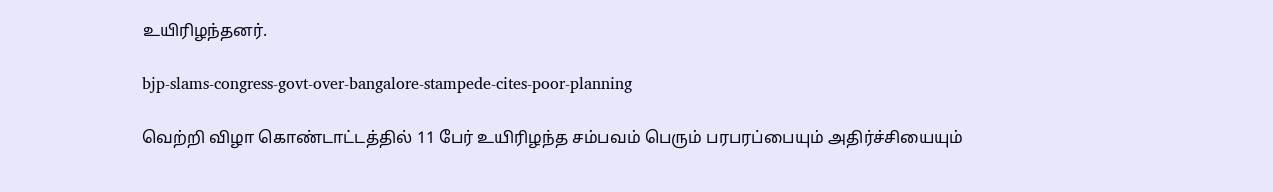உயிரிழந்தனர்.

bjp-slams-congress-govt-over-bangalore-stampede-cites-poor-planning

வெற்றி விழா கொண்டாட்டத்தில் 11 பேர் உயிரிழந்த சம்பவம் பெரும் பரபரப்பையும் அதிர்ச்சியையும்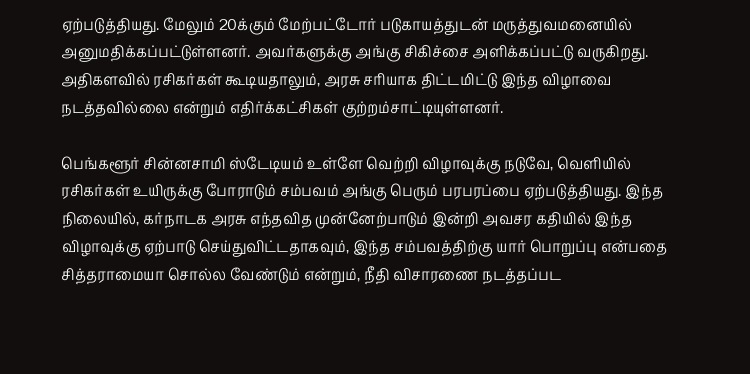ஏற்படுத்தியது. மேலும் 20க்கும் மேற்பட்டோர் படுகாயத்துடன் மருத்துவமனையில் அனுமதிக்கப்பட்டுள்ளனர். அவர்களுக்கு அங்கு சிகிச்சை அளிக்கப்பட்டு வருகிறது. அதிகளவில் ரசிகர்கள் கூடியதாலும், அரசு சரியாக திட்டமிட்டு இந்த விழாவை நடத்தவில்லை என்றும் எதிர்க்கட்சிகள் குற்றம்சாட்டியுள்ளனர்.

பெங்களூர் சின்னசாமி ஸ்டேடியம் உள்ளே வெற்றி விழாவுக்கு நடுவே, வெளியில் ரசிகர்கள் உயிருக்கு போராடும் சம்பவம் அங்கு பெரும் பரபரப்பை ஏற்படுத்தியது. இந்த நிலையில், கர்நாடக அரசு எந்தவித முன்னேற்பாடும் இன்றி அவசர கதியில் இந்த விழாவுக்கு ஏற்பாடு செய்துவிட்டதாகவும், இந்த சம்பவத்திற்கு யார் பொறுப்பு என்பதை சித்தராமையா சொல்ல வேண்டும் என்றும், நீதி விசாரணை நடத்தப்பட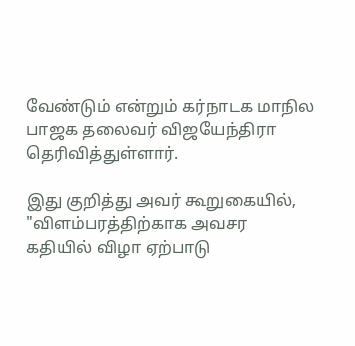வேண்டும் என்றும் கர்நாடக மாநில பாஜக தலைவர் விஜயேந்திரா தெரிவித்துள்ளார்.

இது குறித்து அவர் கூறுகையில், "விளம்பரத்திற்காக அவசர கதியில் விழா ஏற்பாடு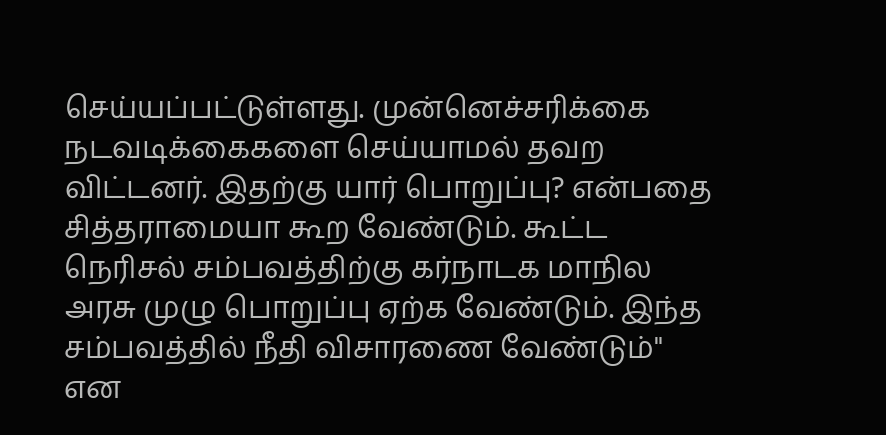செய்யப்பட்டுள்ளது. முன்னெச்சரிக்கை நடவடிக்கைகளை செய்யாமல் தவற விட்டனர். இதற்கு யார் பொறுப்பு? என்பதை சித்தராமையா கூற வேண்டும். கூட்ட நெரிசல் சம்பவத்திற்கு கர்நாடக மாநில அரசு முழு பொறுப்பு ஏற்க வேண்டும். இந்த சம்பவத்தில் நீதி விசாரணை வேண்டும்" என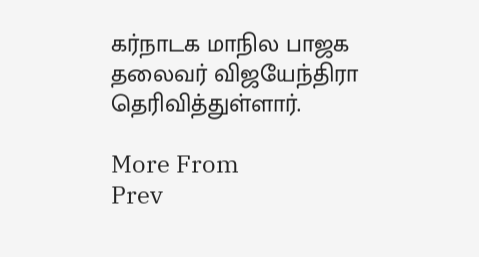கர்நாடக மாநில பாஜக தலைவர் விஜயேந்திரா தெரிவித்துள்ளார்.

More From
Prev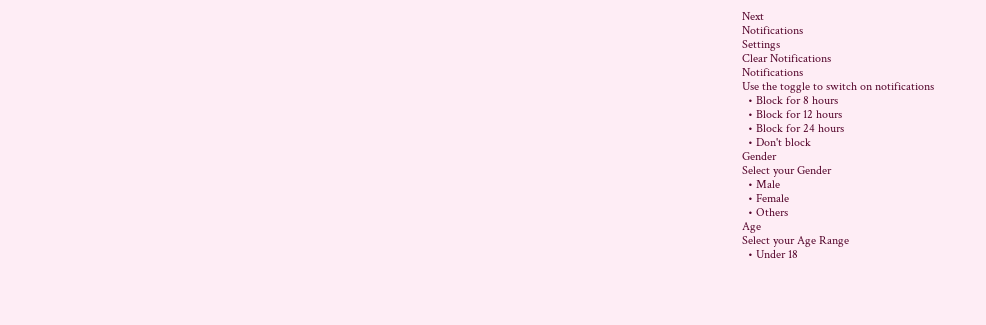Next
Notifications
Settings
Clear Notifications
Notifications
Use the toggle to switch on notifications
  • Block for 8 hours
  • Block for 12 hours
  • Block for 24 hours
  • Don't block
Gender
Select your Gender
  • Male
  • Female
  • Others
Age
Select your Age Range
  • Under 18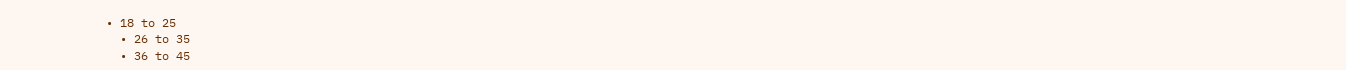• 18 to 25
  • 26 to 35
  • 36 to 45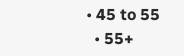• 45 to 55
  • 55+